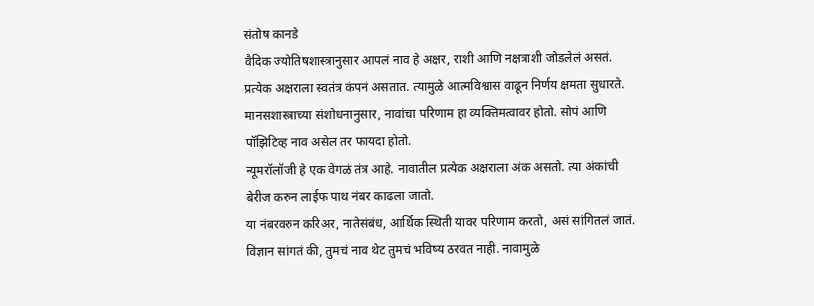संतोष कानडे
वैदिक ज्योतिषशास्त्रानुसार आपलं नाव हे अक्षर, राशी आणि नक्षत्राशी जोडलेलं असतं.
प्रत्येक अक्षराला स्वतंत्र कंपनं असतात. त्यामुळे आत्मविश्वास वाढून निर्णय क्षमता सुधारते.
मानसशास्त्राच्या संशोधनानुसार, नावांचा परिणाम हा व्यक्तिमत्वावर होतो. सोपं आणि पॉझिटिव्ह नाव असेल तर फायदा होतो.
न्यूमरॉलॉजी हे एक वेगळं तंत्र आहे. नावातील प्रत्येक अक्षराला अंक असतो. त्या अंकांची बेरीज करुन लाईफ पाथ नंबर काढला जातो.
या नंबरवरुन करिअर, नातेसंबंध, आर्थिक स्थिती यावर परिणाम करतो, असं सांगितलं जातं.
विज्ञान सांगतं की, तुमचं नाव थेट तुमचं भविष्य ठरवत नाही. नावामुळे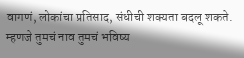वागणं, लोकांचा प्रतिसाद, संधीची शक्यता बदलू शकते.
म्हणजे तुमचं नाव तुमचं भविष्य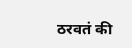ठरवतं की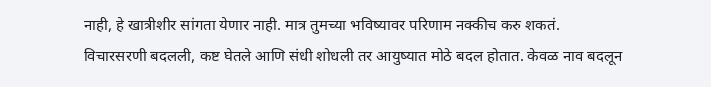नाही, हे खात्रीशीर सांगता येणार नाही. मात्र तुमच्या भविष्यावर परिणाम नक्कीच करु शकतं.
विचारसरणी बदलली, कष्ट घेतले आणि संधी शोधली तर आयुष्यात मोठे बदल होतात. केवळ नाव बदलून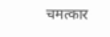चमत्कार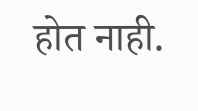होत नाही.